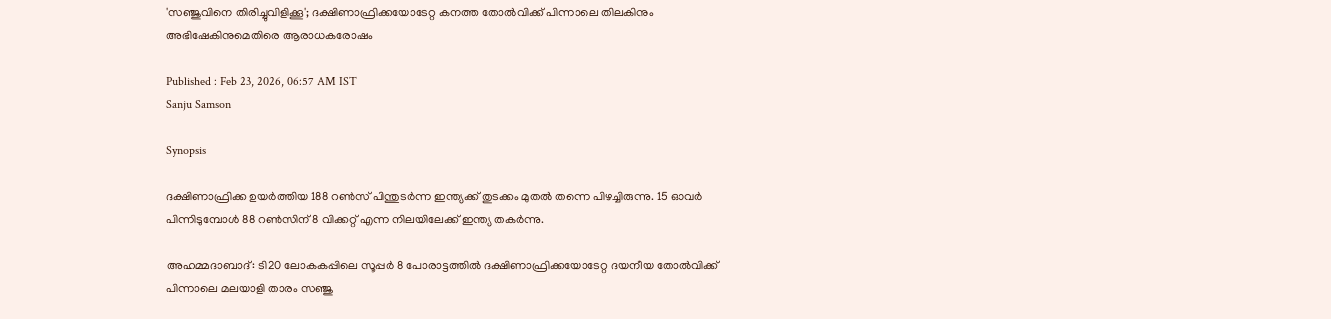'സഞ്ജുവിനെ തിരിച്ചുവിളിക്കൂ'; ദക്ഷിണാഫ്രിക്കയോടേറ്റ കനത്ത തോൽവിക്ക് പിന്നാലെ തിലകിനും അഭിഷേകിനുമെതിരെ ആരാധകരോഷം

Published : Feb 23, 2026, 06:57 AM IST
Sanju Samson

Synopsis

ദക്ഷിണാഫ്രിക്ക ഉയർത്തിയ 188 റൺസ് പിന്തുടര്‍ന്ന ഇന്ത്യക്ക് തുടക്കം മുതൽ തന്നെ പിഴച്ചിരുന്നു. 15 ഓവർ പിന്നിടുമ്പോൾ 88 റൺസിന് 8 വിക്കറ്റ് എന്ന നിലയിലേക്ക് ഇന്ത്യ തകർന്നു.

അഹമ്മദാബാദ്: ടി20 ലോകകപ്പിലെ സൂപ്പർ 8 പോരാട്ടത്തിൽ ദക്ഷിണാഫ്രിക്കയോടേറ്റ ദയനീയ തോല്‍വിക്ക് പിന്നാലെ മലയാളി താരം സഞ്ജു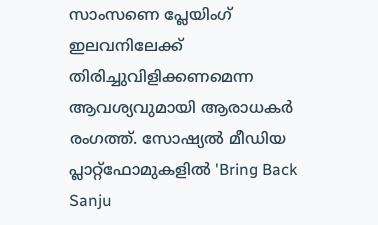സാംസണെ പ്ലേയിംഗ് ഇലവനിലേക്ക് തിരിച്ചുവിളിക്കണമെന്ന ആവശ്യവുമായി ആരാധകർ രംഗത്ത്. സോഷ്യൽ മീഡിയ പ്ലാറ്റ്‌ഫോമുകളിൽ 'Bring Back Sanju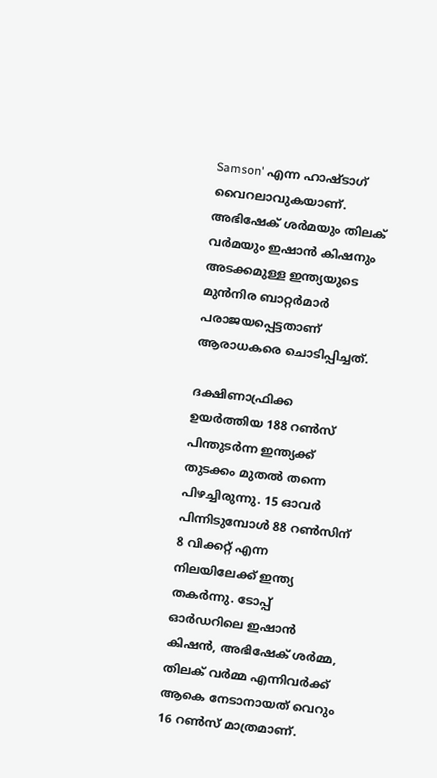Samson' എന്ന ഹാഷ്‌ടാഗ് വൈറലാവുകയാണ്. അഭിഷേക് ശര്‍മയും തിലക് വര്‍മയും ഇഷാന്‍ കിഷനും അടക്കമുള്ള ഇന്ത്യയുടെ മുൻനിര ബാറ്റർമാർ പരാജയപ്പെട്ടതാണ് ആരാധകരെ ചൊടിപ്പിച്ചത്.

ദക്ഷിണാഫ്രിക്ക ഉയർത്തിയ 188 റൺസ് പിന്തുടര്‍ന്ന ഇന്ത്യക്ക് തുടക്കം മുതൽ തന്നെ പിഴച്ചിരുന്നു. 15 ഓവർ പിന്നിടുമ്പോൾ 88 റൺസിന് 8 വിക്കറ്റ് എന്ന നിലയിലേക്ക് ഇന്ത്യ തകർന്നു. ടോപ്പ് ഓർഡറിലെ ഇഷാൻ കിഷൻ, അഭിഷേക് ശർമ്മ, തിലക് വർമ്മ എന്നിവർക്ക് ആകെ നേടാനായത് വെറും 16 റൺസ് മാത്രമാണ്.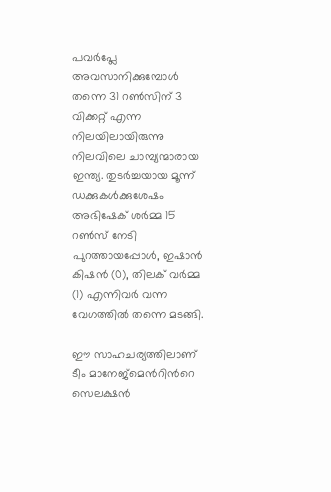പവർപ്ലേ അവസാനിക്കുമ്പോൾ തന്നെ 31 റൺസിന് 3 വിക്കറ്റ് എന്ന നിലയിലായിരുന്നു നിലവിലെ ചാമ്പ്യന്മാരായ ഇന്ത്യ. തുടര്‍ച്ചയായ മൂന്ന് ഡക്കുകള്‍ക്കുശേഷം അഭിഷേക് ശർമ്മ 15 റൺസ് നേടി പുറത്തായപ്പോൾ, ഇഷാൻ കിഷൻ (0), തിലക് വർമ്മ (1) എന്നിവർ വന്ന വേഗത്തിൽ തന്നെ മടങ്ങി.

ഈ സാഹചര്യത്തിലാണ് ടീം മാനേജ്‌മെന്‍റിന്‍റെ സെലക്ഷൻ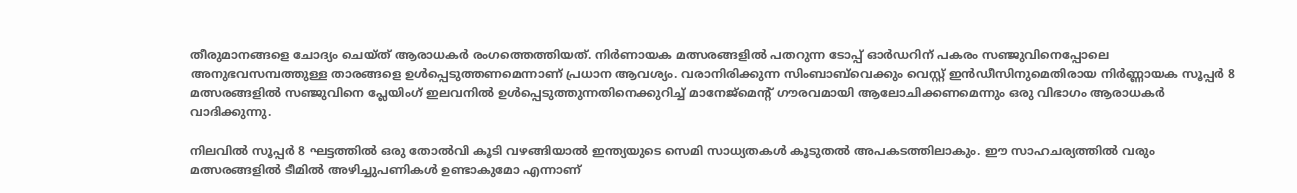തീരുമാനങ്ങളെ ചോദ്യം ചെയ്ത് ആരാധകർ രംഗത്തെത്തിയത്. നിർണായക മത്സരങ്ങളിൽ പതറുന്ന ടോപ്പ് ഓർഡറിന് പകരം സഞ്ജുവിനെപ്പോലെ അനുഭവസമ്പത്തുള്ള താരങ്ങളെ ഉൾപ്പെടുത്തണമെന്നാണ് പ്രധാന ആവശ്യം. വരാനിരിക്കുന്ന സിംബാബ്‌വെക്കും വെസ്റ്റ് ഇൻഡീസിനുമെതിരായ നിർണ്ണായക സൂപ്പര്‍ 8 മത്സരങ്ങളിൽ സഞ്ജുവിനെ പ്ലേയിംഗ് ഇലവനില്‍ ഉൾപ്പെടുത്തുന്നതിനെക്കുറിച്ച് മാനേജ്‌മെന്‍റ് ഗൗരവമായി ആലോചിക്കണമെന്നും ഒരു വിഭാഗം ആരാധകർ വാദിക്കുന്നു.

നിലവിൽ സൂപ്പർ 8 ഘട്ടത്തിൽ ഒരു തോൽവി കൂടി വഴങ്ങിയാൽ ഇന്ത്യയുടെ സെമി സാധ്യതകൾ കൂടുതൽ അപകടത്തിലാകും. ഈ സാഹചര്യത്തിൽ വരും മത്സരങ്ങളില്‍ ടീമിൽ അഴിച്ചുപണികൾ ഉണ്ടാകുമോ എന്നാണ്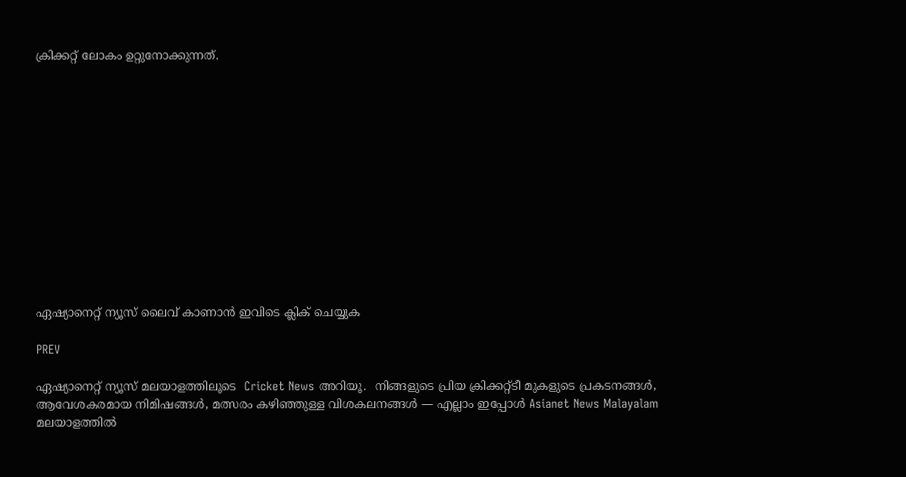ക്രിക്കറ്റ് ലോകം ഉറ്റുനോക്കുന്നത്.













ഏഷ്യാനെറ്റ് ന്യൂസ് ലൈവ് കാണാന്‍ ഇവിടെ ക്ലിക് ചെയ്യുക

PREV

ഏഷ്യാനെറ്റ് ന്യൂസ് മലയാളത്തിലൂടെ  Cricket News അറിയൂ.  നിങ്ങളുടെ പ്രിയ ക്രിക്കറ്റ്ടീ മുകളുടെ പ്രകടനങ്ങൾ, ആവേശകരമായ നിമിഷങ്ങൾ, മത്സരം കഴിഞ്ഞുള്ള വിശകലനങ്ങൾ — എല്ലാം ഇപ്പോൾ Asianet News Malayalam മലയാളത്തിൽ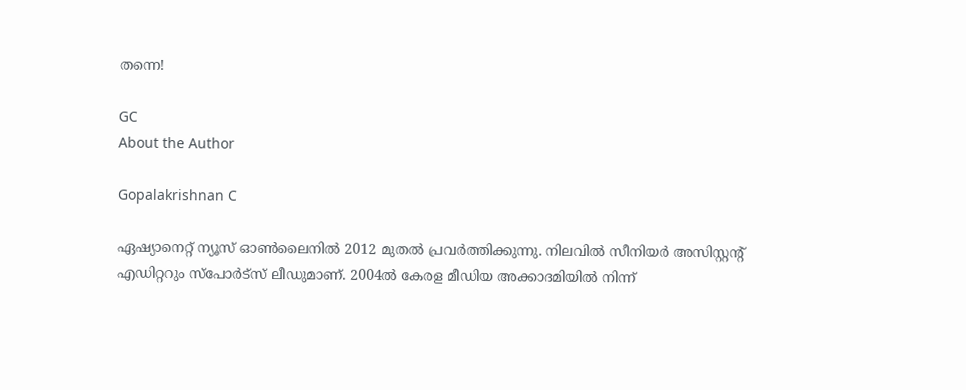തന്നെ!

GC
About the Author

Gopalakrishnan C

ഏഷ്യാനെറ്റ് ന്യൂസ് ഓണ്‍ലൈനില്‍ 2012 മുതല്‍ പ്രവര്‍ത്തിക്കുന്നു. നിലവില്‍ സീനിയര്‍ അസിസ്റ്റന്‍റ് എഡിറ്ററും സ്പോർട്സ് ലീഡുമാണ്. 2004ൽ കേരള മീഡിയ അക്കാദമിയില്‍ നിന്ന്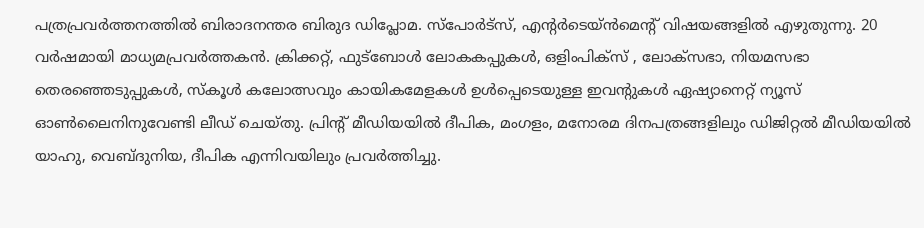പത്രപ്രവര്‍ത്തനത്തില്‍ ബിരാദനന്തര ബിരുദ ഡിപ്ലോമ. സ്പോര്‍ട്സ്, എന്‍റര്‍ടെയ്ൻമെന്‍റ് വിഷയങ്ങളില്‍ എഴുതുന്നു. 20 വര്‍ഷമായി മാധ്യമപ്രവര്‍ത്തകൻ. ക്രിക്കറ്റ്, ഫുട്ബോള്‍ ലോകകപ്പുകൾ, ഒളിംപിക്സ് , ലോക്സഭാ, നിയമസഭാ തെരഞ്ഞെടുപ്പുകള്‍, സ്കൂള്‍ കലോത്സവും കായികമേളകള്‍ ഉള്‍പ്പെടെയുള്ള ഇവന്‍റുകള്‍ ഏഷ്യാനെറ്റ് ന്യൂസ് ഓണ്‍ലൈനിനുവേണ്ടി ലീഡ് ചെയ്തു. പ്രിന്‍റ് മീഡിയയില്‍ ദീപിക, മംഗളം, മനോരമ ദിനപത്രങ്ങളിലും ഡിജിറ്റൽ മീഡിയയില്‍ യാഹു, വെബ്ദുനിയ, ദീപിക എന്നിവയിലും പ്രവര്‍ത്തിച്ചു.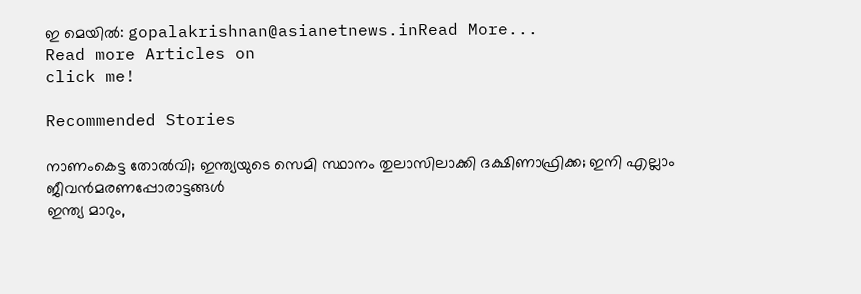ഇ മെയില്‍: gopalakrishnan@asianetnews.inRead More...
Read more Articles on
click me!

Recommended Stories

നാണംകെട്ട തോല്‍വി; ഇന്ത്യയുടെ സെമി സ്ഥാനം തുലാസിലാക്കി ദക്ഷിണാഫ്രിക്ക; ഇനി എല്ലാം ജീവന്‍മരണപ്പോരാട്ടങ്ങള്‍
ഇന്ത്യ മാറും,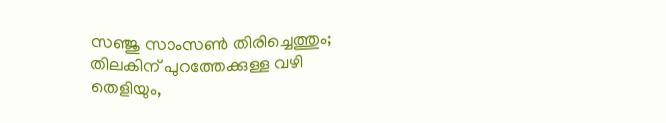സഞ്ജു സാംസണ്‍ തിരിച്ചെത്തും; തിലകിന് പുറത്തേക്കുള്ള വഴി തെളിയും,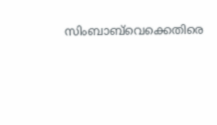സിംബാബ്‌വെക്കെതിരെ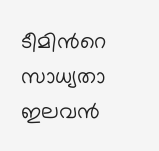ടീമിന്‍റെ സാധ്യതാ ഇലവന്‍